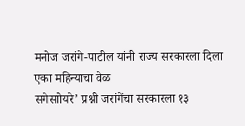मनोज जरांगे-पाटील यांनी राज्य सरकारला दिला एका महिन्याचा वेळ
सगेसाोयरे’ प्रश्नी जरांगेंचा सरकारला १३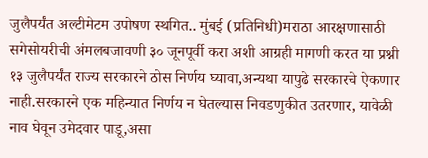जुलैपर्यंत अल्टीमेटम उपोषण स्थगित.. मुंबई (प्रतिनिधी)मराठा आरक्षणासाठी सगेसोयरीची अंमलबजावणी ३० जूनपूर्वी करा अशी आग्रही मागणी करत या प्रश्नी १३ जुलैपर्यंत राज्य सरकारने ठोस निर्णय घ्यावा,अन्यथा यापुढे सरकारचे ऐकणार नाही.सरकारने एक महिन्यात निर्णय न घेतल्यास निवडणुकीत उतरणार, यावेळी नाव घेवून उमेदवार पाडू,असा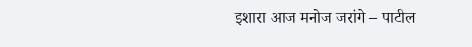इशारा आज मनोज जरांगे – पाटील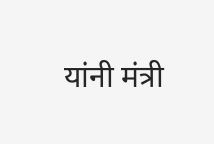यांनी मंत्री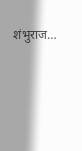शंभुराज…